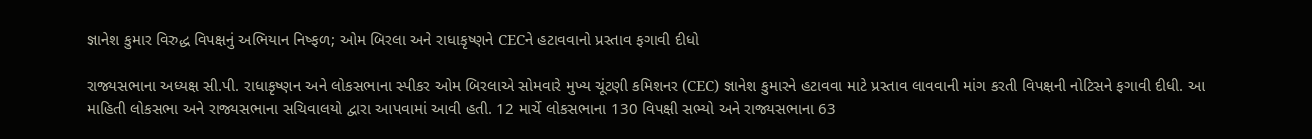જ્ઞાનેશ કુમાર વિરુદ્ધ વિપક્ષનું અભિયાન નિષ્ફળ; ઓમ બિરલા અને રાધાકૃષ્ણને CECને હટાવવાનો પ્રસ્તાવ ફગાવી દીધો

રાજ્યસભાના અધ્યક્ષ સી.પી. રાધાકૃષ્ણન અને લોકસભાના સ્પીકર ઓમ બિરલાએ સોમવારે મુખ્ય ચૂંટણી કમિશનર (CEC) જ્ઞાનેશ કુમારને હટાવવા માટે પ્રસ્તાવ લાવવાની માંગ કરતી વિપક્ષની નોટિસને ફગાવી દીધી. આ માહિતી લોકસભા અને રાજ્યસભાના સચિવાલયો દ્વારા આપવામાં આવી હતી. 12 માર્ચે લોકસભાના 130 વિપક્ષી સભ્યો અને રાજ્યસભાના 63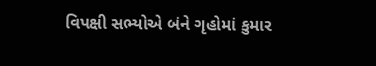વિપક્ષી સભ્યોએ બંને ગૃહોમાં કુમાર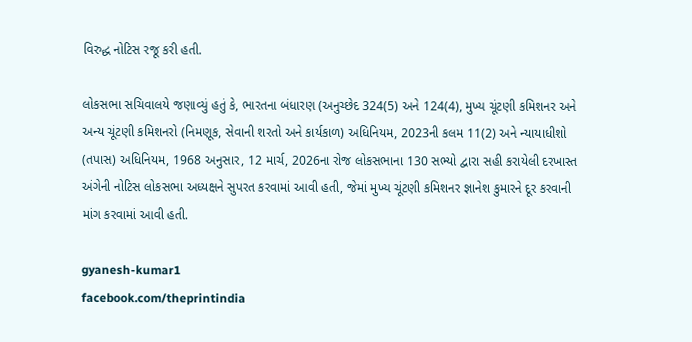વિરુદ્ધ નોટિસ રજૂ કરી હતી.

લોકસભા સચિવાલયે જણાવ્યું હતું કે, ભારતના બંધારણ (અનુચ્છેદ 324(5) અને 124(4), મુખ્ય ચૂંટણી કમિશનર અને અન્ય ચૂંટણી કમિશનરો (નિમણૂક, સેવાની શરતો અને કાર્યકાળ) અધિનિયમ, 2023ની કલમ 11(2) અને ન્યાયાધીશો (તપાસ) અધિનિયમ, 1968 અનુસાર, 12 માર્ચ, 2026ના રોજ લોકસભાના 130 સભ્યો દ્વારા સહી કરાયેલી દરખાસ્ત અંગેની નોટિસ લોકસભા અધ્યક્ષને સુપરત કરવામાં આવી હતી, જેમાં મુખ્ય ચૂંટણી કમિશનર જ્ઞાનેશ કુમારને દૂર કરવાની માંગ કરવામાં આવી હતી.

gyanesh-kumar1
facebook.com/theprintindia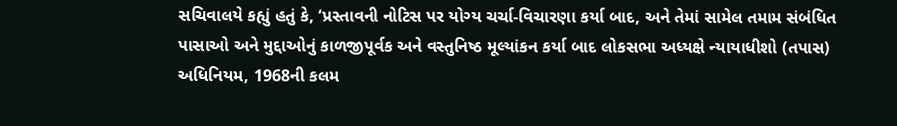સચિવાલયે કહ્યું હતું કે, ‘પ્રસ્તાવની નોટિસ પર યોગ્ય ચર્ચા-વિચારણા કર્યા બાદ, અને તેમાં સામેલ તમામ સંબંધિત પાસાઓ અને મુદ્દાઓનું કાળજીપૂર્વક અને વસ્તુનિષ્ઠ મૂલ્યાંકન કર્યા બાદ લોકસભા અધ્યક્ષે ન્યાયાધીશો (તપાસ) અધિનિયમ, 1968ની કલમ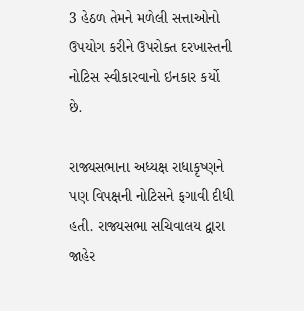3 હેઠળ તેમને મળેલી સત્તાઓનો ઉપયોગ કરીને ઉપરોક્ત દરખાસ્તની નોટિસ સ્વીકારવાનો ઇનકાર કર્યો છે.

રાજ્યસભાના અધ્યક્ષ રાધાકૃષ્ણને પણ વિપક્ષની નોટિસને ફગાવી દીધી હતી. રાજ્યસભા સચિવાલય દ્વારા જાહેર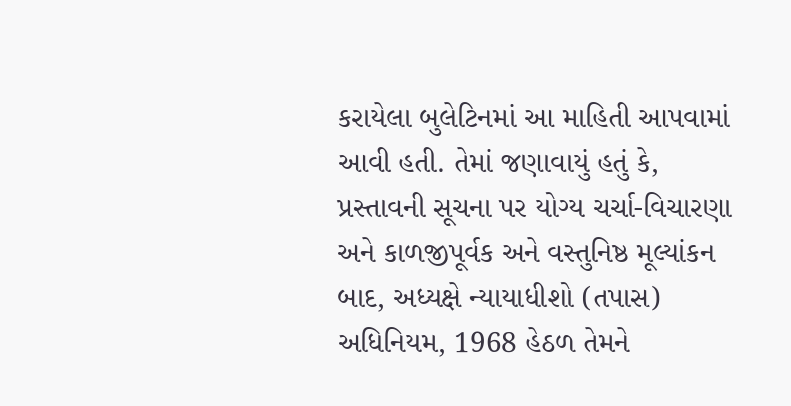કરાયેલા બુલેટિનમાં આ માહિતી આપવામાં આવી હતી. તેમાં જણાવાયું હતું કે, પ્રસ્તાવની સૂચના પર યોગ્ય ચર્ચા-વિચારણા અને કાળજીપૂર્વક અને વસ્તુનિષ્ઠ મૂલ્યાંકન બાદ, અધ્યક્ષે ન્યાયાધીશો (તપાસ) અધિનિયમ, 1968 હેઠળ તેમને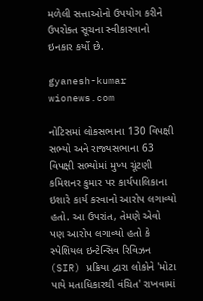મળેલી સત્તાઓનો ઉપયોગ કરીને ઉપરોક્ત સૂચના સ્વીકારવાનો ઇનકાર કર્યો છે.

gyanesh-kumar
wionews.com

નોટિસમાં લોકસભાના 130 વિપક્ષી સભ્યો અને રાજ્યસભાના 63 વિપક્ષી સભ્યોમાં મુખ્ય ચૂંટણી કમિશનર કુમાર પર કાર્યપાલિકાના ઇશારે કાર્ય કરવાનો આરોપ લગાવ્યો હતો. આ ઉપરાંત, તેમણે એવો પણ આરોપ લગાવ્યો હતો કે સ્પેશિયલ ઇન્ટેન્સિવ રિવિઝન (SIR) પ્રક્રિયા દ્વારા લોકોને 'મોટા પાયે મતાધિકારથી વંચિત' રાખવામાં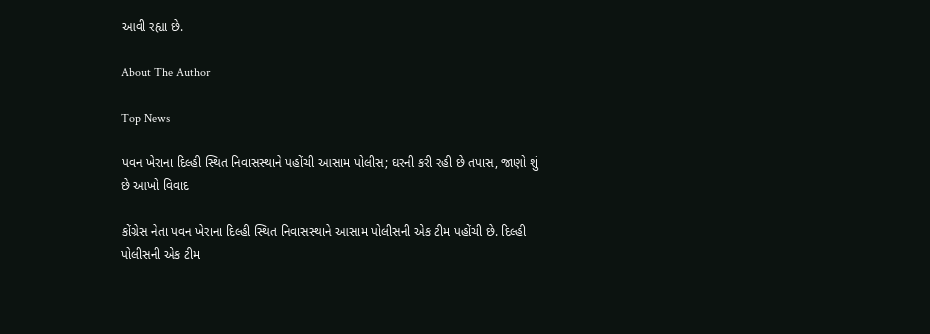આવી રહ્યા છે.

About The Author

Top News

પવન ખેરાના દિલ્હી સ્થિત નિવાસસ્થાને પહોંચી આસામ પોલીસ; ઘરની કરી રહી છે તપાસ, જાણો શું છે આખો વિવાદ

કોંગ્રેસ નેતા પવન ખેરાના દિલ્હી સ્થિત નિવાસસ્થાને આસામ પોલીસની એક ટીમ પહોંચી છે. દિલ્હી પોલીસની એક ટીમ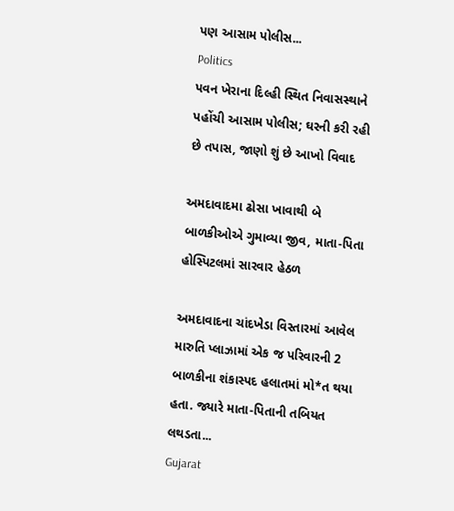પણ આસામ પોલીસ...
Politics
પવન ખેરાના દિલ્હી સ્થિત નિવાસસ્થાને પહોંચી આસામ પોલીસ; ઘરની કરી રહી છે તપાસ, જાણો શું છે આખો વિવાદ

અમદાવાદમા ઢોસા ખાવાથી બે બાળકીઓએ ગુમાવ્યા જીવ, માતા-પિતા હોસ્પિટલમાં સારવાર હેઠળ

અમદાવાદના ચાંદખેડા વિસ્તારમાં આવેલ મારુતિ પ્લાઝામાં એક જ પરિવારની 2 બાળકીના શંકાસ્પદ હલાતમાં મો*ત થયા હતા. જ્યારે માતા-પિતાની તબિયત લથડતા...
Gujarat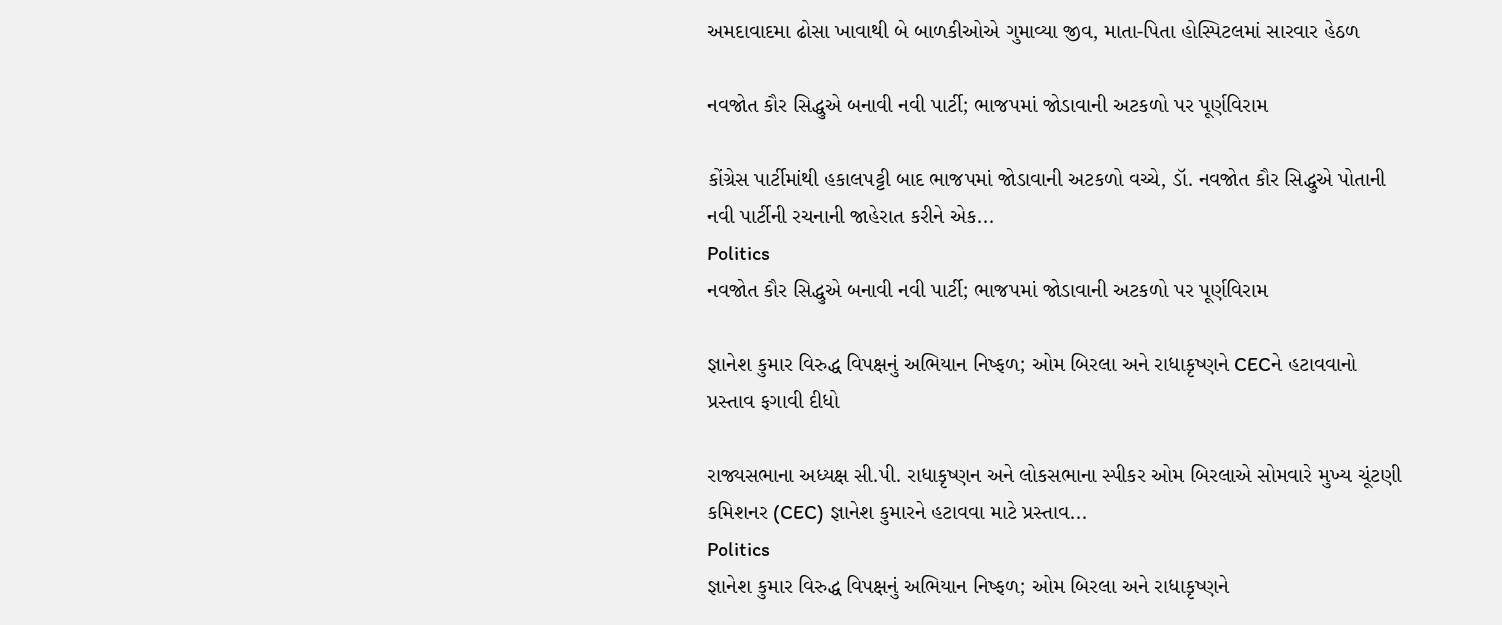અમદાવાદમા ઢોસા ખાવાથી બે બાળકીઓએ ગુમાવ્યા જીવ, માતા-પિતા હોસ્પિટલમાં સારવાર હેઠળ

નવજોત કૌર સિદ્ધુએ બનાવી નવી પાર્ટી; ભાજપમાં જોડાવાની અટકળો પર પૂર્ણવિરામ

કોંગ્રેસ પાર્ટીમાંથી હકાલપટ્ટી બાદ ભાજપમાં જોડાવાની અટકળો વચ્ચે, ડૉ. નવજોત કૌર સિદ્ધુએ પોતાની નવી પાર્ટીની રચનાની જાહેરાત કરીને એક...
Politics
નવજોત કૌર સિદ્ધુએ બનાવી નવી પાર્ટી; ભાજપમાં જોડાવાની અટકળો પર પૂર્ણવિરામ

જ્ઞાનેશ કુમાર વિરુદ્ધ વિપક્ષનું અભિયાન નિષ્ફળ; ઓમ બિરલા અને રાધાકૃષ્ણને CECને હટાવવાનો પ્રસ્તાવ ફગાવી દીધો

રાજ્યસભાના અધ્યક્ષ સી.પી. રાધાકૃષ્ણન અને લોકસભાના સ્પીકર ઓમ બિરલાએ સોમવારે મુખ્ય ચૂંટણી કમિશનર (CEC) જ્ઞાનેશ કુમારને હટાવવા માટે પ્રસ્તાવ...
Politics
જ્ઞાનેશ કુમાર વિરુદ્ધ વિપક્ષનું અભિયાન નિષ્ફળ; ઓમ બિરલા અને રાધાકૃષ્ણને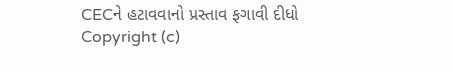CECને હટાવવાનો પ્રસ્તાવ ફગાવી દીધો
Copyright (c)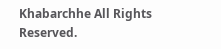Khabarchhe All Rights Reserved.